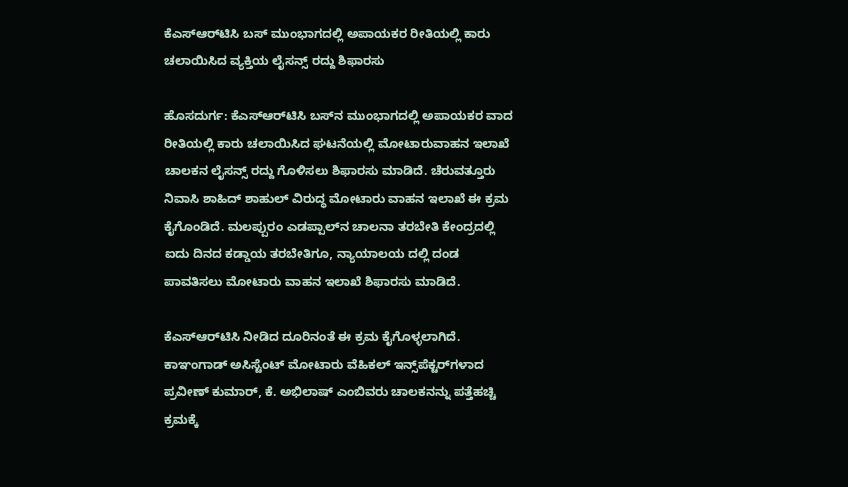ಕೆಎಸ್‌ಆರ್‌ಟಿಸಿ ಬಸ್ ಮುಂಭಾಗದಲ್ಲಿ ಅಪಾಯಕರ ರೀತಿಯಲ್ಲಿ ಕಾರು ಚಲಾಯಿಸಿದ ವ್ಯಕ್ತಿಯ ಲೈಸನ್ಸ್ ರದ್ದು ಶಿಫಾರಸು

ಹೊಸದುರ್ಗ: ಕೆಎಸ್‌ಆರ್‌ಟಿಸಿ ಬಸ್‌ನ ಮುಂಭಾಗದಲ್ಲಿ ಅಪಾಯಕರ ವಾದ ರೀತಿಯಲ್ಲಿ ಕಾರು ಚಲಾಯಿಸಿದ ಘಟನೆಯಲ್ಲಿ ಮೋಟಾರುವಾಹನ ಇಲಾಖೆ ಚಾಲಕನ ಲೈಸನ್ಸ್ ರದ್ದು ಗೊಳಿಸಲು ಶಿಫಾರಸು ಮಾಡಿದೆ. ಚೆರುವತ್ತೂರು ನಿವಾಸಿ ಶಾಹಿದ್ ಶಾಹುಲ್ ವಿರುದ್ಧ ಮೋಟಾರು ವಾಹನ ಇಲಾಖೆ ಈ ಕ್ರಮ ಕೈಗೊಂಡಿದೆ. ಮಲಪ್ಪುರಂ ಎಡಪ್ಪಾಲ್‌ನ ಚಾಲನಾ ತರಬೇತಿ ಕೇಂದ್ರದಲ್ಲಿ ಐದು ದಿನದ ಕಡ್ಡಾಯ ತರಬೇತಿಗೂ, ನ್ಯಾಯಾಲಯ ದಲ್ಲಿ ದಂಡ ಪಾವತಿಸಲು ಮೋಟಾರು ವಾಹನ ಇಲಾಖೆ ಶಿಫಾರಸು ಮಾಡಿದೆ.

ಕೆಎಸ್‌ಆರ್‌ಟಿಸಿ ನೀಡಿದ ದೂರಿನಂತೆ ಈ ಕ್ರಮ ಕೈಗೊಳ್ಳಲಾಗಿದೆ. ಕಾಞಂಗಾಡ್ ಅಸಿಸ್ಟೆಂಟ್ ಮೋಟಾರು ವೆಹಿಕಲ್ ಇನ್ಸ್‌ಪೆಕ್ಟರ್‌ಗಳಾದ ಪ್ರವೀಣ್ ಕುಮಾರ್, ಕೆ. ಅಭಿಲಾಷ್ ಎಂಬಿವರು ಚಾಲಕನನ್ನು ಪತ್ತೆಹಚ್ಚಿ ಕ್ರಮಕ್ಕೆ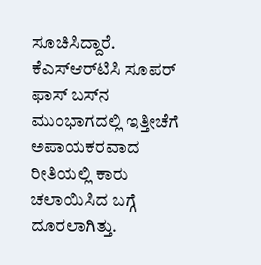ಸೂಚಿಸಿದ್ದಾರೆ. ಕೆಎಸ್‌ಆರ್‌ಟಿಸಿ ಸೂಪರ್ ಫಾಸ್ ಬಸ್‌ನ ಮುಂಭಾಗದಲ್ಲಿ ಇತ್ತೀಚೆಗೆ ಅಪಾಯಕರವಾದ ರೀತಿಯಲ್ಲಿ ಕಾರು ಚಲಾಯಿಸಿದ ಬಗ್ಗೆ ದೂರಲಾಗಿತ್ತು.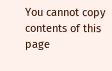You cannot copy contents of this page